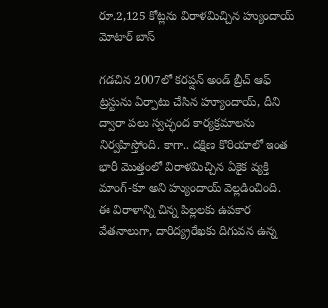రూ.2,125 కోట్లను విరాళమిచ్చిన హ్యుందాయ్ మోటార్ బాస్

గడచిన 2007లో కరప్షన్ అండ్ బ్రీచ్ ఆఫ్ ట్రస్టును ఏర్పాటు చేసిన హ్యూందాయ్, దీని ద్వారా పలు స్వచ్ఛంద కార్యక్రమాలను నిర్వహిస్తోంది. కాగా.. దక్షిణ కొరియాలో ఇంత భారీ మొత్తంలో విరాళమిచ్చిన ఏకైక వ్యక్తి మాంగ్-కూ అని హ్యుందాయ్ వెల్లడించింది. ఈ విరాళాన్ని చిన్న పిల్లలకు ఉపకార వేతనాలుగా, దారిద్య్రరేఖకు దిగువన ఉన్న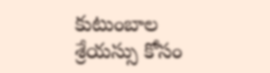కుటుంబాల శ్రేయస్సు కోసం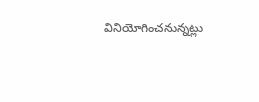వినియోగించనున్నట్లు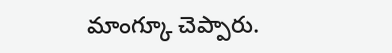మాంగ్కూ చెప్పారు.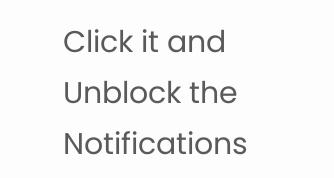Click it and Unblock the Notifications